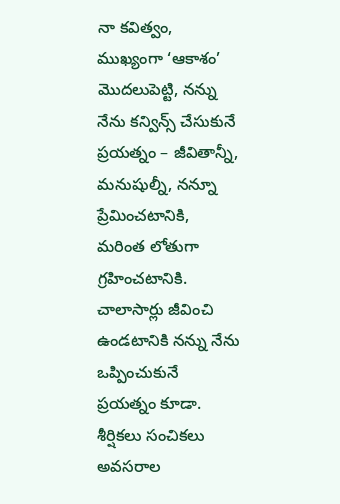నా కవిత్వం, ముఖ్యంగా ‘ఆకాశం’ మొదలుపెట్టి, నన్ను నేను కన్విన్స్ చేసుకునే ప్రయత్నం – జీవితాన్నీ, మనుషుల్నీ, నన్నూ ప్రేమించటానికి, మరింత లోతుగా గ్రహించటానికి. చాలాసార్లు జీవించి ఉండటానికి నన్ను నేను ఒప్పించుకునే ప్రయత్నం కూడా.
శీర్షికలు సంచికలు
అవసరాల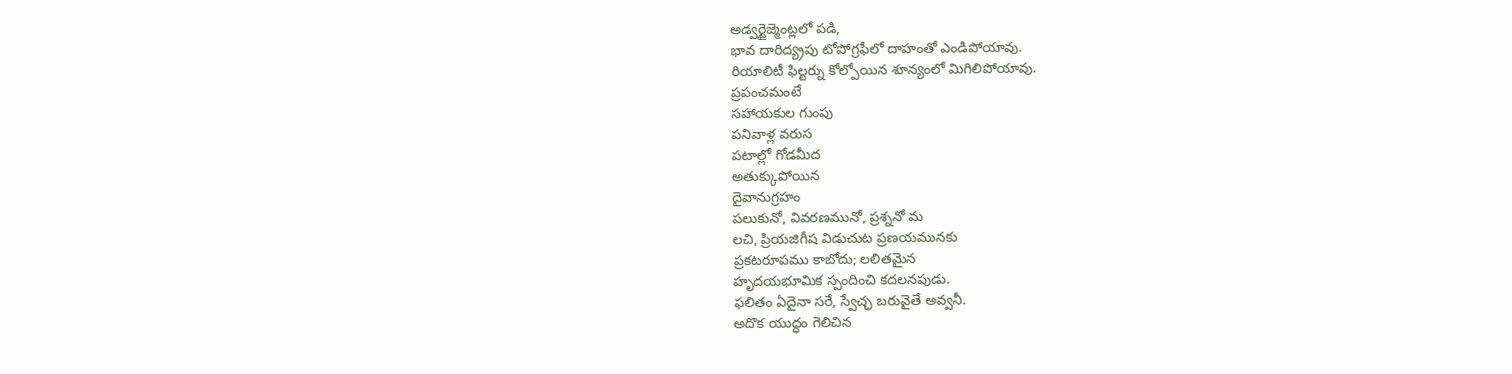అడ్వర్టైజ్మెంట్లలో పడి,
భావ దారిద్య్రపు టోపోగ్రఫీలో దాహంతో ఎండిపోయావు.
రియాలిటీ ఫిల్టర్ను కోల్పోయిన శూన్యంలో మిగిలిపోయావు.
ప్రపంచమంటే
సహాయకుల గుంపు
పనివాళ్ల వరుస
పటాల్లో గోడమీద
అతుక్కుపోయిన
దైవానుగ్రహం
పలుకునో, వివరణమునో, ప్రశ్ననో మ
లచి, ప్రియజిగీష విడుచుట ప్రణయమునకు
ప్రకటరూపము కాబోదు; లలితమైన
హృదయభూమిక స్పందించి కదలనపుడు.
ఫలితం ఏదైనా సరే, స్వేచ్ఛ బరువైతే అవ్వనీ.
అదొక యుద్ధం గెలిచిన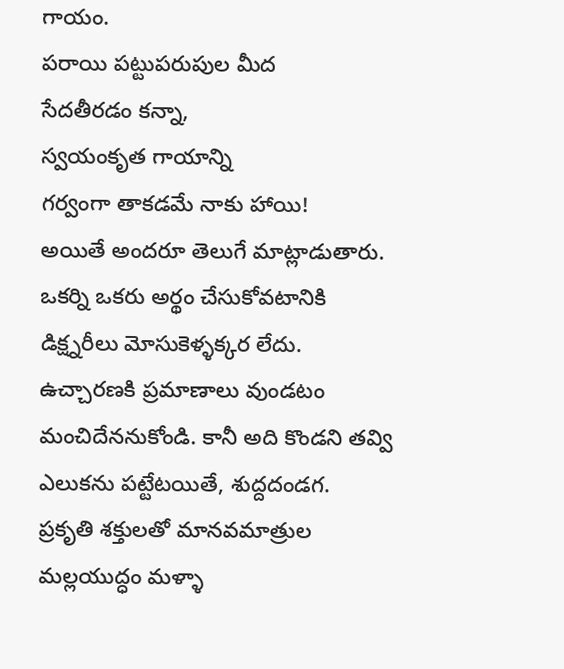గాయం.
పరాయి పట్టుపరుపుల మీద
సేదతీరడం కన్నా,
స్వయంకృత గాయాన్ని
గర్వంగా తాకడమే నాకు హాయి!
అయితే అందరూ తెలుగే మాట్లాడుతారు. ఒకర్ని ఒకరు అర్థం చేసుకోవటానికి డిక్ష్నరీలు మోసుకెళ్ళక్కర లేదు. ఉచ్చారణకి ప్రమాణాలు వుండటం మంచిదేననుకోండి. కానీ అది కొండని తవ్వి ఎలుకను పట్టేటయితే, శుద్దదండగ.
ప్రకృతి శక్తులతో మానవమాత్రుల మల్లయుద్ధం మళ్ళా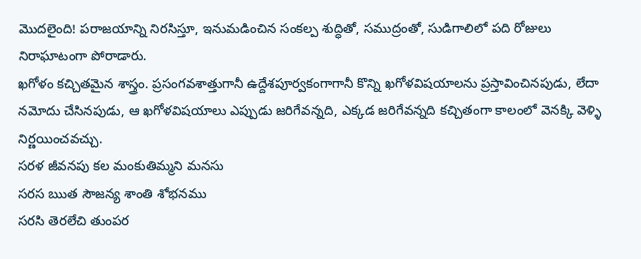మొదలైంది! పరాజయాన్ని నిరసిస్తూ, ఇనుమడించిన సంకల్ప శుద్ధితో, సముద్రంతో, సుడిగాలిలో పది రోజులు నిరాఘాటంగా పోరాడారు.
ఖగోళం కచ్చితమైన శాస్త్రం. ప్రసంగవశాత్తుగానీ ఉద్దేశపూర్వకంగాగానీ కొన్ని ఖగోళవిషయాలను ప్రస్తావించినపుడు, లేదా నమోదు చేసినపుడు, ఆ ఖగోళవిషయాలు ఎప్పుడు జరిగేవన్నది, ఎక్కడ జరిగేవన్నది కచ్చితంగా కాలంలో వెనక్కి వెళ్ళి నిర్ణయించవచ్చు.
సరళ జీవనపు కల మంకుతిమ్మని మనసు
సరస ఋత సౌజన్య శాంతి శోభనము
సరసి తెరలేచి తుంపర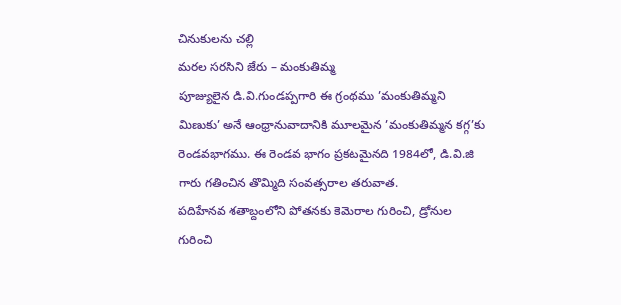చినుకులను చల్లి
మరల సరసిని జేరు – మంకుతిమ్మ
పూజ్యులైన డి.వి.గుండప్పగారి ఈ గ్రంథము ’మంకుతిమ్మని మిణుకు’ అనే ఆంధ్రానువాదానికి మూలమైన ’మంకుతిమ్మన కగ్గ’కు రెండవభాగము. ఈ రెండవ భాగం ప్రకటమైనది 1984లో, డి.వి.జి గారు గతించిన తొమ్మిది సంవత్సరాల తరువాత.
పదిహేనవ శతాబ్దంలోని పోతనకు కెమెరాల గురించి, డ్రోనుల గురించి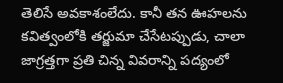తెలిసే అవకాశంలేదు. కానీ తన ఊహలను కవిత్వంలోకి తర్జుమా చేసేటప్పుడు, చాలా జాగ్రత్తగా ప్రతి చిన్న వివరాన్ని పద్యంలో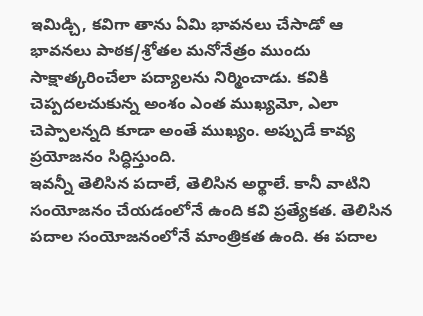ఇమిడ్చి, కవిగా తాను ఏమి భావనలు చేసాడో ఆ భావనలు పాఠక/శ్రోతల మనోనేత్రం ముందు సాక్షాత్కరించేలా పద్యాలను నిర్మించాడు. కవికి చెప్పదలచుకున్న అంశం ఎంత ముఖ్యమో, ఎలా చెప్పాలన్నది కూడా అంతే ముఖ్యం. అప్పుడే కావ్య ప్రయోజనం సిద్ధిస్తుంది.
ఇవన్నీ తెలిసిన పదాలే, తెలిసిన అర్థాలే. కానీ వాటిని సంయోజనం చేయడంలోనే ఉంది కవి ప్రత్యేకత. తెలిసిన పదాల సంయోజనంలోనే మాంత్రికత ఉంది. ఈ పదాల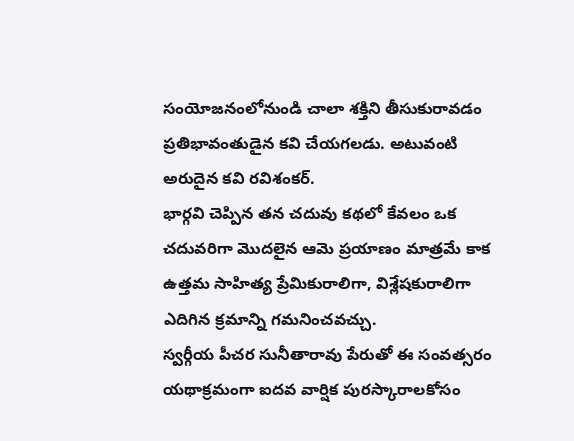సంయోజనంలోనుండి చాలా శక్తిని తీసుకురావడం ప్రతిభావంతుడైన కవి చేయగలడు. అటువంటి అరుదైన కవి రవిశంకర్.
భార్గవి చెప్పిన తన చదువు కథలో కేవలం ఒక చదువరిగా మొదలైన ఆమె ప్రయాణం మాత్రమే కాక ఉత్తమ సాహిత్య ప్రేమికురాలిగా, విశ్లేషకురాలిగా ఎదిగిన క్రమాన్ని గమనించవచ్చు.
స్వర్గీయ పీచర సునీతారావు పేరుతో ఈ సంవత్సరం యథాక్రమంగా ఐదవ వార్షిక పురస్కారాలకోసం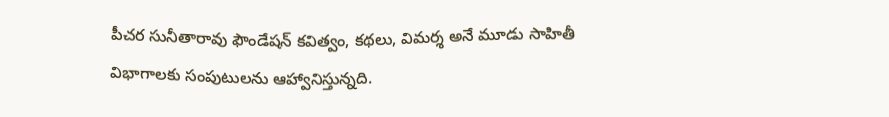పీచర సునీతారావు ఫౌండేషన్ కవిత్వం, కథలు, విమర్శ అనే మూడు సాహితీ విభాగాలకు సంపుటులను ఆహ్వానిస్తున్నది.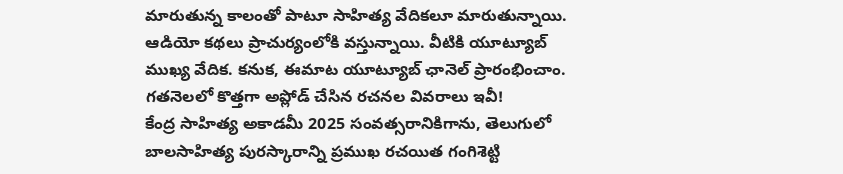మారుతున్న కాలంతో పాటూ సాహిత్య వేదికలూ మారుతున్నాయి. ఆడియో కథలు ప్రాచుర్యంలోకి వస్తున్నాయి. వీటికి యూట్యూబ్ ముఖ్య వేదిక. కనుక, ఈమాట యూట్యూబ్ ఛానెల్ ప్రారంభించాం. గతనెలలో కొత్తగా అప్లోడ్ చేసిన రచనల వివరాలు ఇవీ!
కేంద్ర సాహిత్య అకాడమీ 2025 సంవత్సరానికిగాను, తెలుగులో బాలసాహిత్య పురస్కారాన్ని ప్రముఖ రచయిత గంగిశెట్టి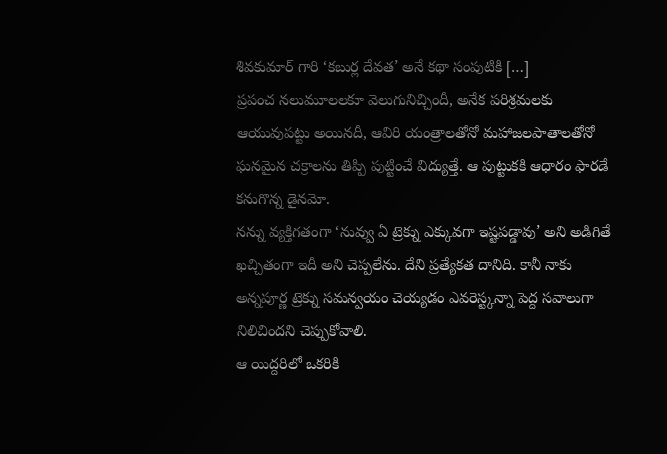శివకుమార్ గారి ‘కబుర్ల దేవత’ అనే కథా సంపుటికి […]
ప్రపంచ నలుమూలలకూ వెలుగునిచ్చిందీ, అనేక పరిశ్రమలకు ఆయువుపట్టు అయినదీ, ఆవిరి యంత్రాలతోనో మహాజలపాతాలతోనో ఘనమైన చక్రాలను తిప్పి పుట్టించే విద్యుత్తే. ఆ పుట్టుకకి ఆధారం ఫారడే కనుగొన్న డైనమో.
నన్ను వ్యక్తిగతంగా ‘నువ్వు ఏ ట్రెక్ను ఎక్కువగా ఇష్టపడ్డావు’ అని అడిగితే ఖచ్చితంగా ఇదీ అని చెప్పలేను. దేని ప్రత్యేకత దానిది. కానీ నాకు అన్నపూర్ణ ట్రెక్ను సమన్వయం చెయ్యడం ఎవరెస్ట్కన్నా పెద్ద సవాలుగా నిలిచిందని చెప్పుకోవాలి.
ఆ యిద్దరిలో ఒకరికి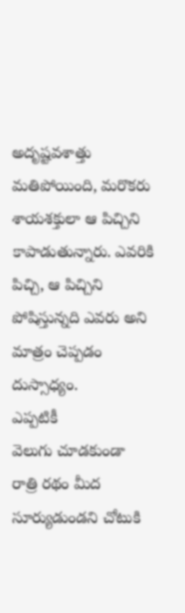అదృష్టవశాత్తు మతిపోయింది, మరొకరు శాయశక్తులా ఆ పిచ్చిని కాపాడుతున్నారు. ఎవరికి పిచ్చి, ఆ పిచ్చిని పోషిస్తున్నది ఎవరు అని మాత్రం చెప్పడం దుస్సాధ్యం.
ఎప్పటికీ
వెలుగు చూడకుండా
రాత్రి రథం మీద
సూర్యుడుండని చోటుకి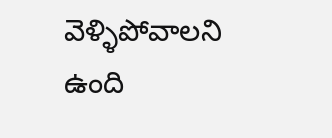వెళ్ళిపోవాలని ఉంది